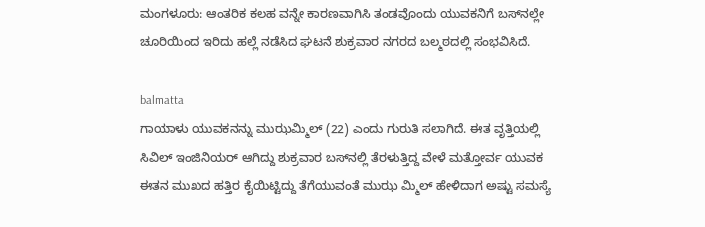ಮಂಗಳೂರು: ಆಂತರಿಕ ಕಲಹ ವನ್ನೇ ಕಾರಣವಾಗಿಸಿ ತಂಡವೊಂದು ಯುವಕನಿಗೆ ಬಸ್‍ನಲ್ಲೇ ಚೂರಿಯಿಂದ ಇರಿದು ಹಲ್ಲೆ ನಡೆಸಿದ ಘಟನೆ ಶುಕ್ರವಾರ ನಗರದ ಬಲ್ಮಠದಲ್ಲಿ ಸಂಭವಿಸಿದೆ.

balmatta
ಗಾಯಾಳು ಯುವಕನನ್ನು ಮುಝಮ್ಮಿಲ್ (22) ಎಂದು ಗುರುತಿ ಸಲಾಗಿದೆ. ಈತ ವೃತ್ತಿಯಲ್ಲಿ ಸಿವಿಲ್ ಇಂಜಿನಿಯರ್ ಆಗಿದ್ದು ಶುಕ್ರವಾರ ಬಸ್‍ನಲ್ಲಿ ತೆರಳುತ್ತಿದ್ದ ವೇಳೆ ಮತ್ತೋರ್ವ ಯುವಕ ಈತನ ಮುಖದ ಹತ್ತಿರ ಕೈಯಿಟ್ಟಿದ್ದು ತೆಗೆಯುವಂತೆ ಮುಝ ಮ್ಮಿಲ್ ಹೇಳಿದಾಗ ಅಷ್ಟು ಸಮಸ್ಯೆ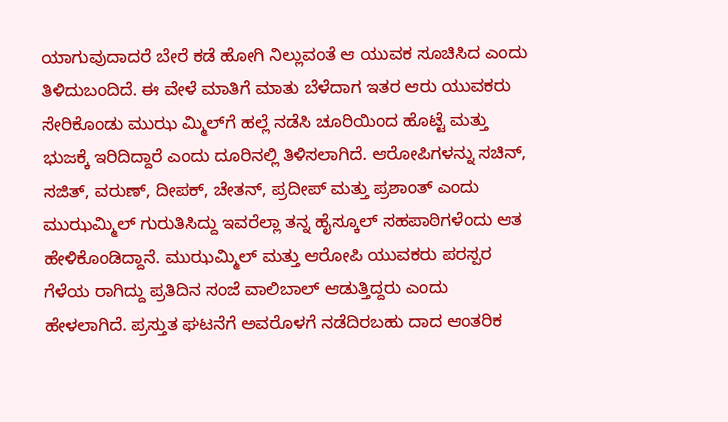ಯಾಗುವುದಾದರೆ ಬೇರೆ ಕಡೆ ಹೋಗಿ ನಿಲ್ಲುವಂತೆ ಆ ಯುವಕ ಸೂಚಿಸಿದ ಎಂದು ತಿಳಿದುಬಂದಿದೆ. ಈ ವೇಳೆ ಮಾತಿಗೆ ಮಾತು ಬೆಳೆದಾಗ ಇತರ ಆರು ಯುವಕರು ಸೇರಿಕೊಂಡು ಮುಝ ಮ್ಮಿಲ್‍ಗೆ ಹಲ್ಲೆ ನಡೆಸಿ ಚೂರಿಯಿಂದ ಹೊಟ್ಟೆ ಮತ್ತು ಭುಜಕ್ಕೆ ಇರಿದಿದ್ದಾರೆ ಎಂದು ದೂರಿನಲ್ಲಿ ತಿಳಿಸಲಾಗಿದೆ. ಆರೋಪಿಗಳನ್ನು ಸಚಿನ್, ಸಜಿತ್, ವರುಣ್, ದೀಪಕ್, ಚೇತನ್, ಪ್ರದೀಪ್ ಮತ್ತು ಪ್ರಶಾಂತ್ ಎಂದು ಮುಝಮ್ಮಿಲ್ ಗುರುತಿಸಿದ್ದು ಇವರೆಲ್ಲಾ ತನ್ನ ಹೈಸ್ಕೂಲ್ ಸಹಪಾಠಿಗಳೆಂದು ಆತ ಹೇಳಿಕೊಂಡಿದ್ದಾನೆ. ಮುಝಮ್ಮಿಲ್ ಮತ್ತು ಆರೋಪಿ ಯುವಕರು ಪರಸ್ಪರ ಗೆಳೆಯ ರಾಗಿದ್ದು ಪ್ರತಿದಿನ ಸಂಜೆ ವಾಲಿಬಾಲ್ ಆಡುತ್ತಿದ್ದರು ಎಂದು ಹೇಳಲಾಗಿದೆ. ಪ್ರಸ್ತುತ ಘಟನೆಗೆ ಅವರೊಳಗೆ ನಡೆದಿರಬಹು ದಾದ ಆಂತರಿಕ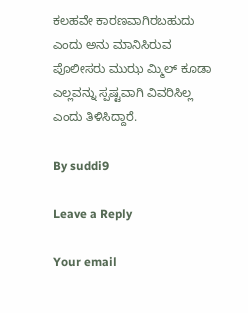ಕಲಹವೇ ಕಾರಣವಾಗಿರಬಹುದು ಎಂದು ಅನು ಮಾನಿಸಿರುವ ಪೊಲೀಸರು ಮುಝ ಮ್ಮಿಲ್ ಕೂಡಾ ಎಲ್ಲವನ್ನು ಸ್ಪಷ್ಟವಾಗಿ ವಿವರಿಸಿಲ್ಲ ಎಂದು ತಿಳಿಸಿದ್ದಾರೆ.

By suddi9

Leave a Reply

Your email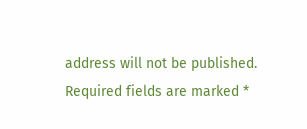address will not be published. Required fields are marked *